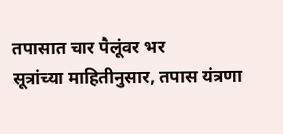तपासात चार पैलूंवर भर
सूत्रांच्या माहितीनुसार, तपास यंत्रणा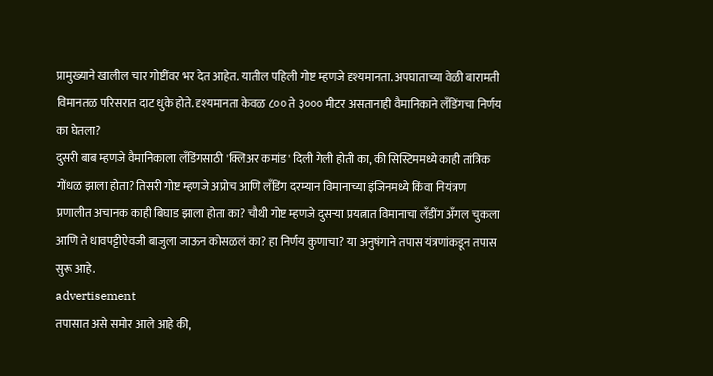प्रामुख्याने खालील चार गोष्टींवर भर देत आहेत. यातील पहिली गोष्ट म्हणजे दृश्यमानता. अपघाताच्या वेळी बारामती विमानतळ परिसरात दाट धुके होते. दृश्यमानता केवळ ८०० ते ३००० मीटर असतानाही वैमानिकाने लँडिंगचा निर्णय का घेतला?
दुसरी बाब म्हणजे वैमानिकाला लँडिंगसाठी 'क्लिअर कमांड' दिली गेली होती का, की सिस्टिममध्ये काही तांत्रिक गोंधळ झाला होता? तिसरी गोष्ट म्हणजे अप्रोच आणि लँडिंग दरम्यान विमानाच्या इंजिनमध्ये किंवा नियंत्रण प्रणालीत अचानक काही बिघाड झाला होता का? चौथी गोष्ट म्हणजे दुसऱ्या प्रयत्नात विमानाचा लँडींग अँगल चुकला आणि ते धावपट्टीऐवजी बाजुला जाऊन कोसळलं का? हा निर्णय कुणाचा? या अनुषंगाने तपास यंत्रणांकडून तपास सुरू आहे.
advertisement
तपासात असे समोर आले आहे की,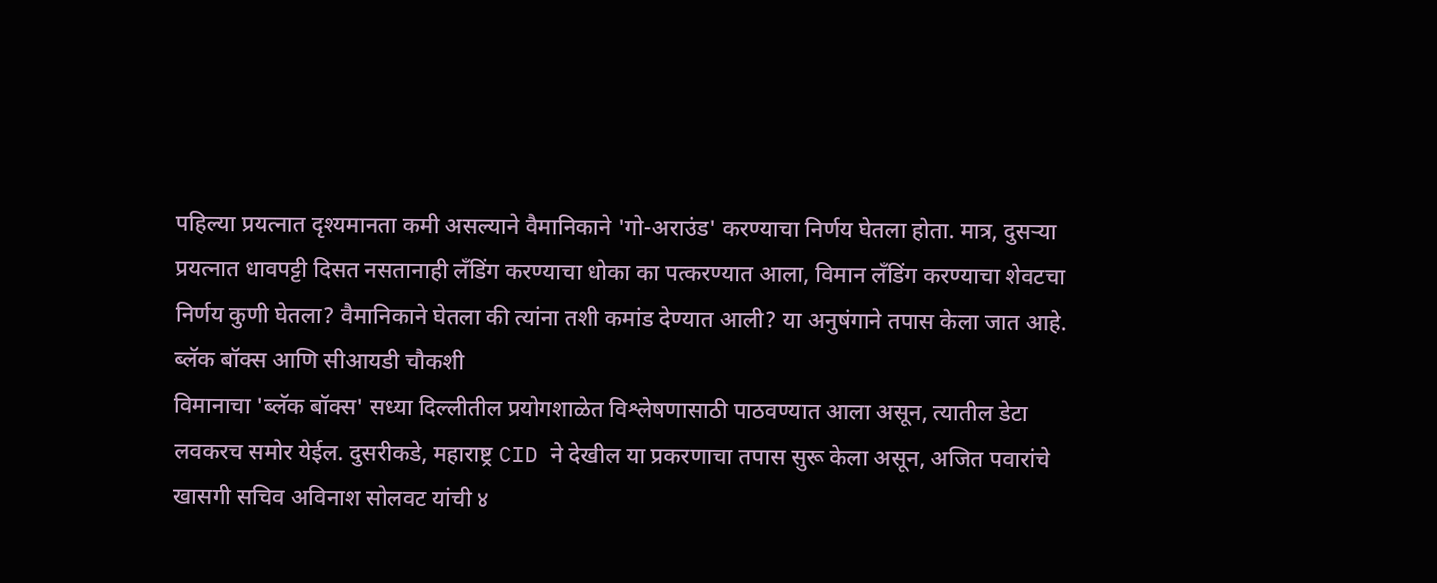पहिल्या प्रयत्नात दृश्यमानता कमी असल्याने वैमानिकाने 'गो-अराउंड' करण्याचा निर्णय घेतला होता. मात्र, दुसऱ्या प्रयत्नात धावपट्टी दिसत नसतानाही लँडिंग करण्याचा धोका का पत्करण्यात आला, विमान लँडिंग करण्याचा शेवटचा निर्णय कुणी घेतला? वैमानिकाने घेतला की त्यांना तशी कमांड देण्यात आली? या अनुषंगाने तपास केला जात आहे.
ब्लॅक बॉक्स आणि सीआयडी चौकशी
विमानाचा 'ब्लॅक बॉक्स' सध्या दिल्लीतील प्रयोगशाळेत विश्लेषणासाठी पाठवण्यात आला असून, त्यातील डेटा लवकरच समोर येईल. दुसरीकडे, महाराष्ट्र CID ने देखील या प्रकरणाचा तपास सुरू केला असून, अजित पवारांचे खासगी सचिव अविनाश सोलवट यांची ४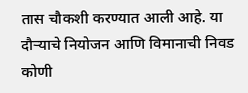तास चौकशी करण्यात आली आहे. या दौऱ्याचे नियोजन आणि विमानाची निवड कोणी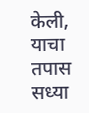केली, याचा तपास सध्या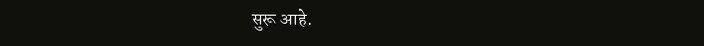सुरू आहे.